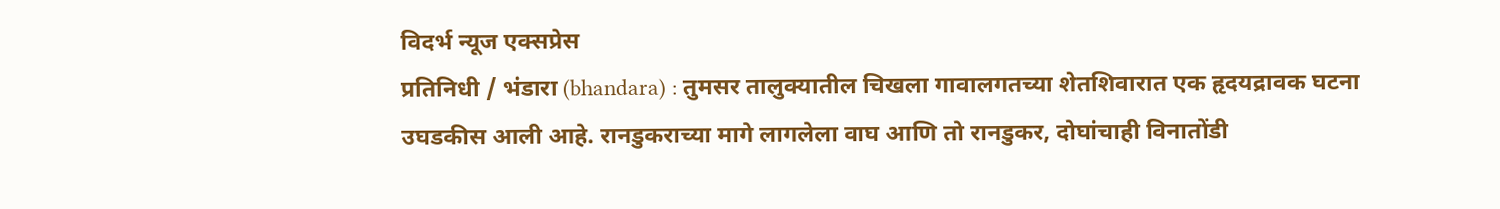विदर्भ न्यूज एक्सप्रेस
प्रतिनिधी / भंडारा (bhandara) : तुमसर तालुक्यातील चिखला गावालगतच्या शेतशिवारात एक हृदयद्रावक घटना उघडकीस आली आहे. रानडुकराच्या मागे लागलेला वाघ आणि तो रानडुकर, दोघांचाही विनातोंडी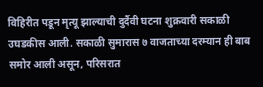विहिरीत पडून मृत्यू झाल्याची दुर्दैवी घटना शुक्रवारी सकाळी उघडकीस आली. सकाळी सुमारास ७ वाजताच्या दरम्यान ही बाब समोर आली असून, परिसरात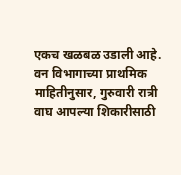एकच खळबळ उडाली आहे.
वन विभागाच्या प्राथमिक माहितीनुसार, गुरुवारी रात्री वाघ आपल्या शिकारीसाठी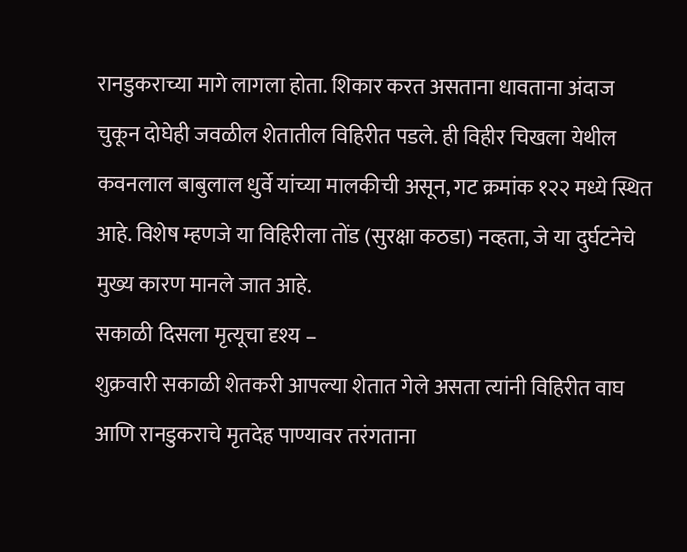रानडुकराच्या मागे लागला होता. शिकार करत असताना धावताना अंदाज चुकून दोघेही जवळील शेतातील विहिरीत पडले. ही विहीर चिखला येथील कवनलाल बाबुलाल धुर्वे यांच्या मालकीची असून, गट क्रमांक १२२ मध्ये स्थित आहे. विशेष म्हणजे या विहिरीला तोंड (सुरक्षा कठडा) नव्हता, जे या दुर्घटनेचे मुख्य कारण मानले जात आहे.
सकाळी दिसला मृत्यूचा दृश्य –
शुक्रवारी सकाळी शेतकरी आपल्या शेतात गेले असता त्यांनी विहिरीत वाघ आणि रानडुकराचे मृतदेह पाण्यावर तरंगताना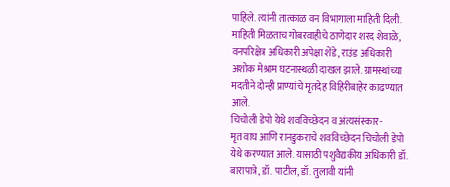पाहिले. त्यांनी तात्काळ वन विभागाला माहिती दिली. माहिती मिळताच गोबरवाहीचे ठाणेदार शरद शेवाळे, वनपरिक्षेत्र अधिकारी अपेक्षा शेंडे, राउंड अधिकारी अशोक मेश्राम घटनास्थळी दाखल झाले. ग्रामस्थांच्या मदतीने दोन्ही प्राण्यांचे मृतदेह विहिरीबाहेर काढण्यात आले.
चिचोली डेपो येथे शवविच्छेदन व अंत्यसंस्कार-
मृत वाघ आणि रानडुकराचे शवविच्छेदन चिचोली डेपो येथे करण्यात आले. यासाठी पशुवैद्यकीय अधिकारी डॉ. बारापात्रे, डॉ. पाटील, डॉ. तुलावी यांनी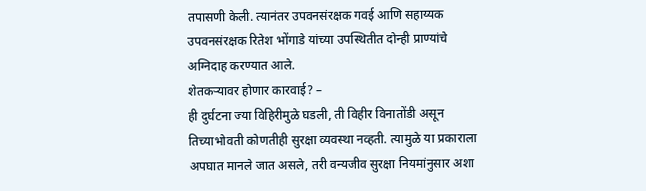तपासणी केली. त्यानंतर उपवनसंरक्षक गवई आणि सहाय्यक उपवनसंरक्षक रितेश भोंगाडे यांच्या उपस्थितीत दोन्ही प्राण्यांचे अग्निदाह करण्यात आले.
शेतकऱ्यावर होणार कारवाई? –
ही दुर्घटना ज्या विहिरीमुळे घडली, ती विहीर विनातोंडी असून तिच्याभोवती कोणतीही सुरक्षा व्यवस्था नव्हती. त्यामुळे या प्रकाराला अपघात मानले जात असले, तरी वन्यजीव सुरक्षा नियमांनुसार अशा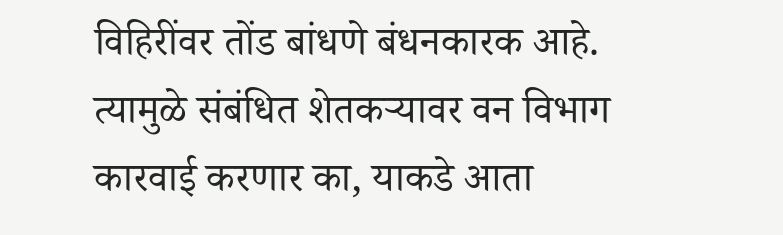विहिरींवर तोंड बांधणे बंधनकारक आहे. त्यामुळे संबंधित शेतकऱ्यावर वन विभाग कारवाई करणार का, याकडे आता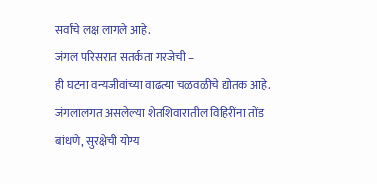सर्वांचे लक्ष लागले आहे.
जंगल परिसरात सतर्कता गरजेची –
ही घटना वन्यजीवांच्या वाढत्या चळवळीचे द्योतक आहे. जंगलालगत असलेल्या शेतशिवारातील विहिरींना तोंड बांधणे, सुरक्षेची योग्य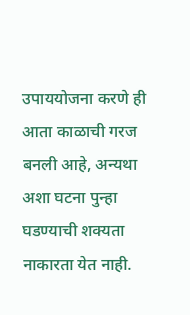उपाययोजना करणे ही आता काळाची गरज बनली आहे, अन्यथा अशा घटना पुन्हा घडण्याची शक्यता नाकारता येत नाही.